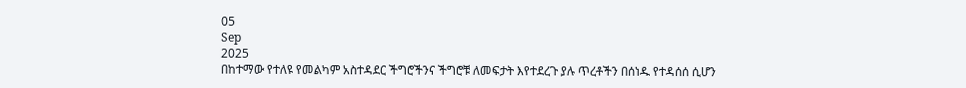05
Sep
2025
በከተማው የተለዩ የመልካም አስተዳደር ችግሮችንና ችግሮቹ ለመፍታት እየተደረጉ ያሉ ጥረቶችን በሰነዱ የተዳሰሰ ሲሆን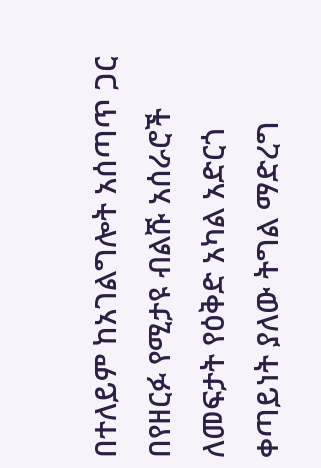በተለይም ከአገልግሎት አሰጣጥ ጋር በየዘርፉ የሚታዩ ብልሹ አሰራሮች ለመፍታት የዕቅድ አካል አድርጎ ቀጣይነት ያለው ትግል ማድረግ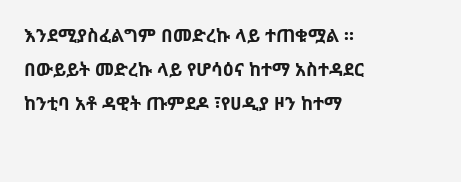እንደሚያስፈልግም በመድረኩ ላይ ተጠቁሟል ።
በውይይት መድረኩ ላይ የሆሳዕና ከተማ አስተዳደር ከንቲባ አቶ ዳዊት ጡምደዶ ፣የሀዲያ ዞን ከተማ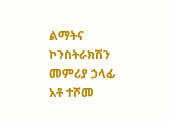ልማትና ኮንስትራክሽን መምሪያ ኃላፊ አቶ ተሾመ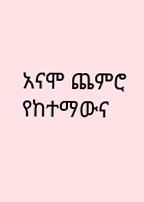አናሞ ጨምሮ የከተማውና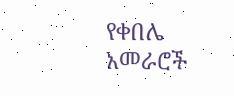የቀበሌ አመራሮች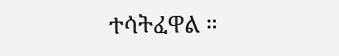ተሳትፈዋል ።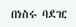በነስሩ ባደዢ